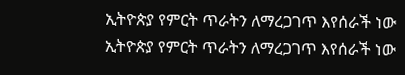ኢትዮጵያ የምርት ጥራትን ለማረጋገጥ እየሰራች ነው
ኢትዮጵያ የምርት ጥራትን ለማረጋገጥ እየሰራች ነው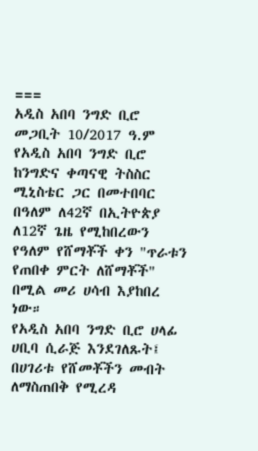===
አዲስ አበባ ንግድ ቢሮ መጋቢት 10/2017 ዓ.ም
የአዲስ አበባ ንግድ ቢሮ ከንግድና ቀጣናዊ ትስስር ሚኒስቴር ጋር በመተበባር በዓለም ለ42ኛ በኢትዮጵያ ለ12ኛ ጌዜ የሚከበረውን የዓለም የሸማቾች ቀን "ጥራቱን የጠበቀ ምርት ለሸማቾች" በሚል መሪ ሀሳብ እያከበረ ነው።
የአዲስ አበባ ንግድ ቢሮ ሀላፊ ሀቢባ ሲራጅ እንደገለጹት፤ በሀገሪቱ የሸመቾችን መብት ለማስጠበቅ የሚረዳ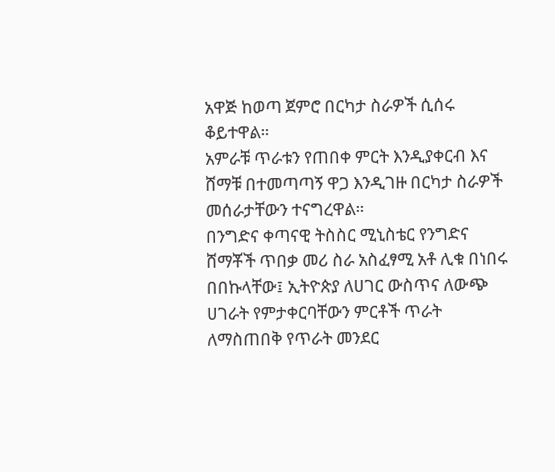አዋጅ ከወጣ ጀምሮ በርካታ ስራዎች ሲሰሩ ቆይተዋል።
አምራቹ ጥራቱን የጠበቀ ምርት እንዲያቀርብ እና ሸማቹ በተመጣጣኝ ዋጋ እንዲገዙ በርካታ ስራዎች መሰራታቸውን ተናግረዋል።
በንግድና ቀጣናዊ ትስስር ሚኒስቴር የንግድና ሸማቾች ጥበቃ መሪ ስራ አስፈፃሚ አቶ ሊቁ በነበሩ በበኩላቸው፤ ኢትዮጵያ ለሀገር ውስጥና ለውጭ ሀገራት የምታቀርባቸውን ምርቶች ጥራት ለማስጠበቅ የጥራት መንደር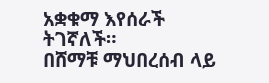አቋቁማ እየሰራች ትገኛለች።
በሸማቹ ማህበረሰብ ላይ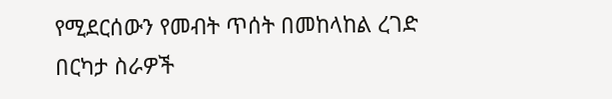የሚደርሰውን የመብት ጥሰት በመከላከል ረገድ በርካታ ስራዎች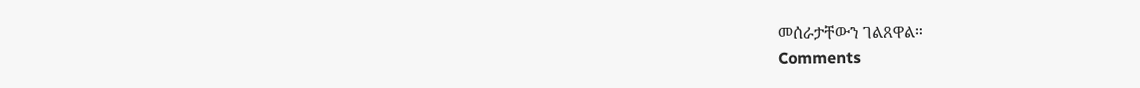መሰራታቸውን ገልጸዋል።
Comments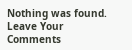Nothing was found.
Leave Your Comments